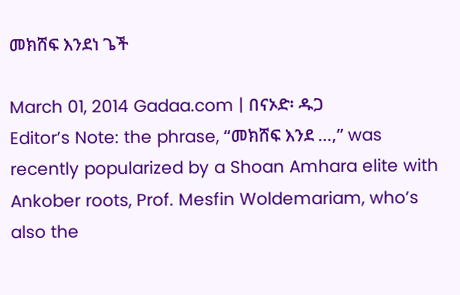መክሸፍ እንደነ ጌች

March 01, 2014 Gadaa.com | በናኦድ፡ ዱጋ
Editor’s Note: the phrase, “መክሸፍ እንደ …,” was recently popularized by a Shoan Amhara elite with Ankober roots, Prof. Mesfin Woldemariam, who’s also the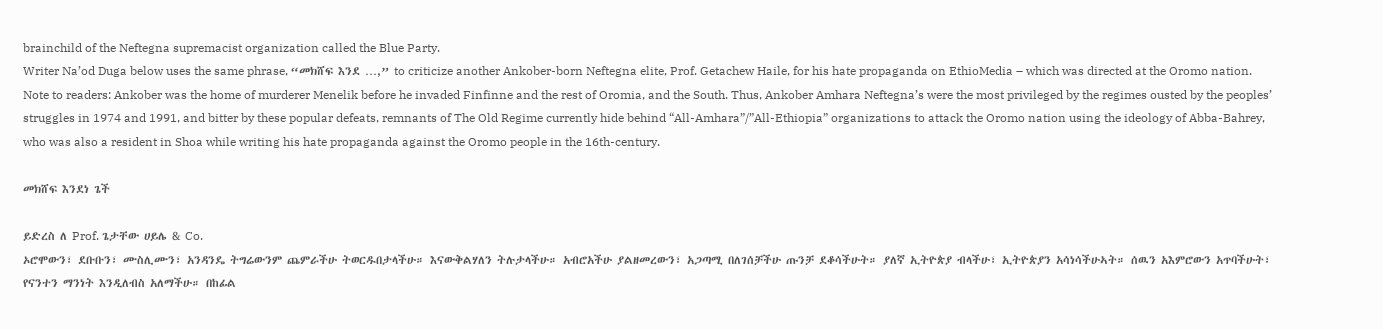brainchild of the Neftegna supremacist organization called the Blue Party.
Writer Na’od Duga below uses the same phrase, “መክሸፍ እንደ …,” to criticize another Ankober-born Neftegna elite, Prof. Getachew Haile, for his hate propaganda on EthioMedia – which was directed at the Oromo nation.
Note to readers: Ankober was the home of murderer Menelik before he invaded Finfinne and the rest of Oromia, and the South. Thus, Ankober Amhara Neftegna’s were the most privileged by the regimes ousted by the peoples’ struggles in 1974 and 1991, and bitter by these popular defeats, remnants of The Old Regime currently hide behind “All-Amhara”/”All-Ethiopia” organizations to attack the Oromo nation using the ideology of Abba-Bahrey, who was also a resident in Shoa while writing his hate propaganda against the Oromo people in the 16th-century.

መክሸፍ እንደነ ጌች

ይድረስ ለ Prof. ጌታቸው ሀይሌ & Co.
ኦሮሞውን፣ ደቡቡን፣ ሙስሊሙን፣ አንዳንዴ ትግሬውንም ጨምራችሁ ትወርዱበታላችሁ። እናውቅልሃለን ትሉታላችሁ። አብሮአችሁ ያልዘመረውን፣ አጋጣሚ በለገሰቻችሁ ጡንቻ ደቆሳችሁት። ያለኛ ኢትዮጵያ ብላችሁ፣ ኢትዮጵያን አሳነሳችሁኣት። ሰዉን አእምሮውን አጥባችሁት፣ የናንተን ማንነት እንዲለብስ አለማችሁ። በከፊል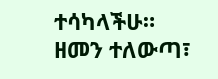ተሳካላችሁ። ዘመን ተለውጣ፣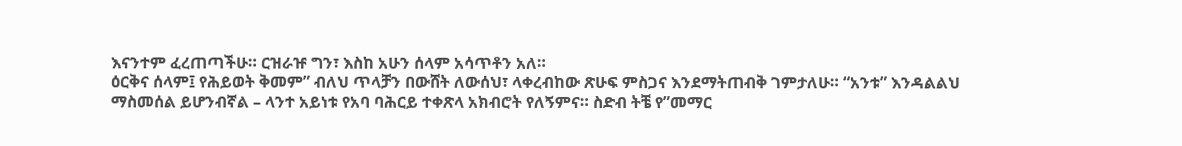እናንተም ፈረጠጣችሁ። ርዝራዡ ግን፣ እስከ አሁን ሰላም አሳጥቶን አለ።
ዕርቅና ሰላም፤ የሕይወት ቅመም” ብለህ ጥላቻን በውሸት ለውሰህ፣ ላቀረብከው ጽሁፍ ምስጋና እንደማትጠብቅ ገምታለሁ። “አንቱ” እንዳልልህ ማስመሰል ይሆንብኛል – ላንተ አይነቱ የአባ ባሕርይ ተቀጽላ አክብሮት የለኝምና። ስድብ ትቼ የ”መማር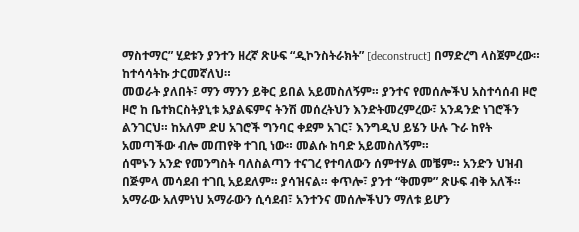ማስተማር” ሂደቱን ያንተን ዘረኛ ጽሁፍ “ዲኮንስትራክት” [deconstruct] በማድረግ ላስጀምረው። ከተሳሳትኩ ታርመኛለህ።
መወራት ያለበት፣ ማን ማንን ይቅር ይበል አይመስለኝም። ያንተና የመሰሎችህ አስተሳሰብ ዞሮ ዞሮ ከ ቤተክርስትያኒቱ አያልፍምና ትንሽ መሰረትህን እንድትመረምረው፣ አንዳንድ ነገሮችን ልንገርህ። ከአለም ድሀ አገሮች ግንባር ቀደም አገር፣ እንግዲህ ይሄን ሁሉ ጉራ ከየት አመጣችው ብሎ መጠየቅ ተገቢ ነው። መልሱ ከባድ አይመስለኝም።
ሰሞኑን አንድ የመንግስት ባለስልጣን ተናገረ የተባለውን ሰምተሃል መቼም። አንድን ህዝብ በጅምላ መሳደብ ተገቢ አይደለም። ያሳዝናል። ቀጥሎ፣ ያንተ “ቅመም” ጽሁፍ ብቅ አለች። አማራው አለምነህ አማራውን ሲሳደብ፣ አንተንና መሰሎችህን ማለቱ ይሆን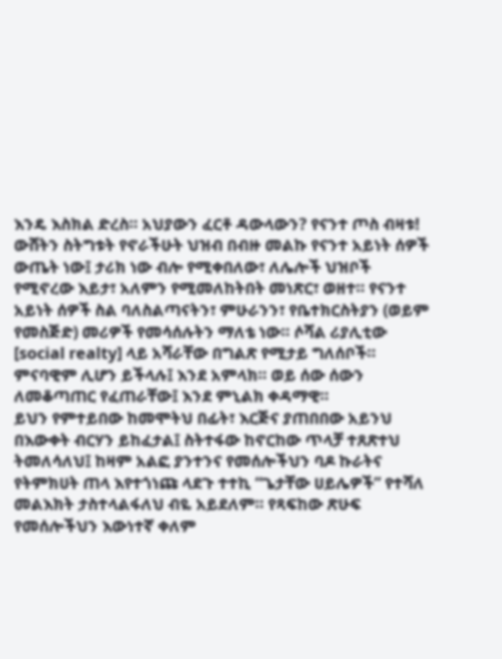እንዴ እስክል ድረስ። አህያውን ፈርቶ ዳውላውን? የናንተ ጦስ ብዛቱ!
ውሸትን ስትግቱት የኖራችሁት ህዝብ በብዙ መልኩ የናንተ አይነት ሰዎች ውጤት ነው፤ ታሪክ ነው ብሎ የሚቀበለው፣ ለሌሎች ህዝቦች የሚኖረው እይታ፣ አለምን የሚመለከትበት መነጽር፣ ወዘተ። የናንተ አይነት ሰዎች ስል ባለስልጣናትን፣ ምሁራንን፣ የቤተክርስትያን (ወይም የመስጅድ) መሪዎች የመሳሰሉትን ማለቴ ነው። ሶሻል ሪያሊቲው [social realty] ላይ አሻራቸው በግልጽ የሚታይ ግለሰቦች። ምናባዊም ሊሆን ይችላሉ፤ እንደ አምላክ። ወይ ሰው ሰውን ለመቆጣጠር የፈጠራቸው፤ እንደ ምኒልክ ቀዳማዊ።
ይህን የምተይበው ከመሞትህ በፊት፣ እርጅና ያጠበበው አይንህ በእውቀት ብርሃን ይከፈታል፤ ስትተፋው ከኖርከው ጥላቻ ተጸጽተህ ትመለሳለህ፤ ከዛም አልፎ ያንተንና የመሰሎችህን ባዶ ኩራትና የትምክሀት ጠላ እየተጎነጩ ላደጉ ተተኪ “ጌታቸው ሀይሌዎች” የተሻለ መልእክት ታስተላልፋለህ ብዬ አይደለም። የጻፍከው ጽሁፍ የመሰሎችህን እውነተኛ ቀለም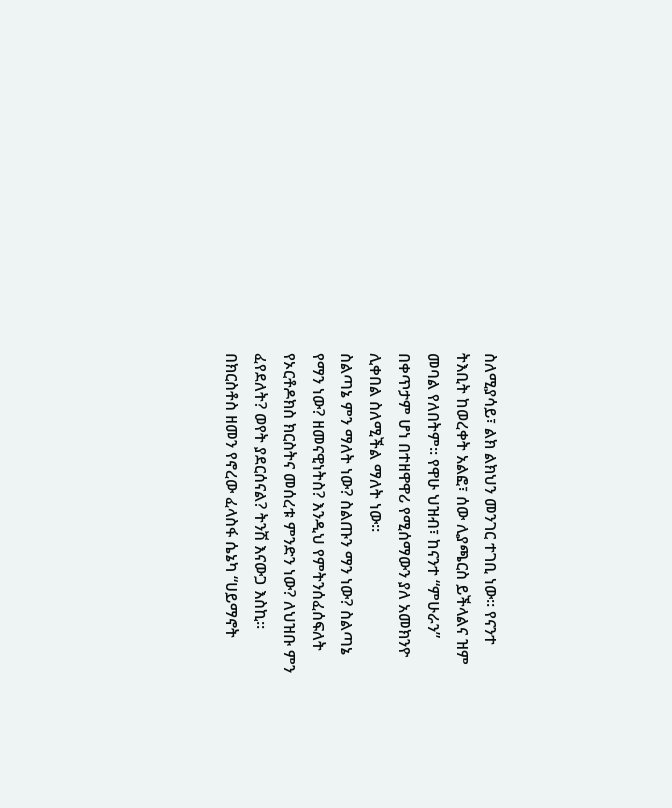ስለሚያሳይ፣ ልክ ልክህን መንገር ተገቢ ነው። የናንተ ትእቢት ከወረቀት አልፎ፣ ሰው ሊያጫርስ ይችላልና ዝም መባል የለበትም። የዋሁ ህዝብ፣ ከናንተ “ምሁራን” በቀጥታም ሆነ በተዘዋዋሪ የሚሰማውን ያለ አመክንዮ ሊቀበል ስለሚችል ማለት ነው።
ስልጣኔ ምን ማለት ነው? ስልጡን ማን ነው? ስልጣኔ የማን ነው? ዘመናዊነትስ? እንዲህ የምትንሰፈሰፍለት የኦርቶዶክስ ክርስትና መሰረቱ ምንድን ነው? ለህዝቡ ምን ፈየደለት? ወየት ያደርሰናል? ትንሽ እናውጋ እስኪ።
በክርስቶስ ዘመን የኖረው ፈላስፋ ሴኔካ “ሀይማኖት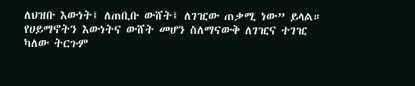ለህዝቡ እውነት፤ ለጠቢቡ ውሸት፤ ለገዢው ጠቃሚ ነው” ይላል። የሀይማኖትን እውነትና ውሸት መሆን ስለማናውቅ ለገዢና ተገዢ ካለው ትርጉም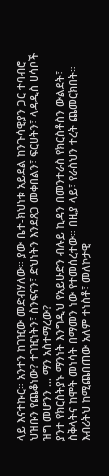ላይ እናተኩር። አንተን ከገዢው መድብሃለው። ያው ቤተ-ክህነቱ አይደል ከንጉሳዊያን ጋር ተባብሮ ህዝቡን የጨቆነው? ተገዢነትን፣ ስንፍናን፣ ድህነትን እንደጸጋ መቀበልን፣ ፍርሀትን፣ ላዳዲስ ሀሳቦች ዝግ መሆንን … ማን አስተማረው?
ያንተ የክርስትያኑ ማንነት እንግዲህ የአይሁድን ብሉይ ኪዳን በመንተራስ የክርስቶስን ውልደት፣ ስቅላትና ከሞት መነሳት በማመን ነው የተመሰረተው። በዚያ ላይ፣ የራስህን ተረት ጨመርክበት። እብሪትህ ከሚጨበጠው አለም ተነስቶ፣ መለኮታዊ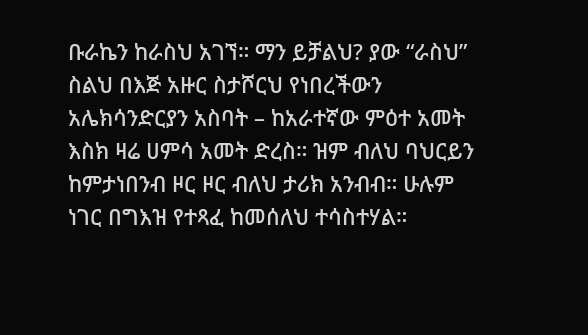ቡራኬን ከራስህ አገኘ። ማን ይቻልህ? ያው “ራስህ” ስልህ በእጅ አዙር ስታሾርህ የነበረችውን አሌክሳንድርያን አስባት – ከአራተኛው ምዕተ አመት እስክ ዛሬ ሀምሳ አመት ድረስ። ዝም ብለህ ባህርይን ከምታነበንብ ዞር ዞር ብለህ ታሪክ አንብብ። ሁሉም ነገር በግእዝ የተጻፈ ከመሰለህ ተሳስተሃል።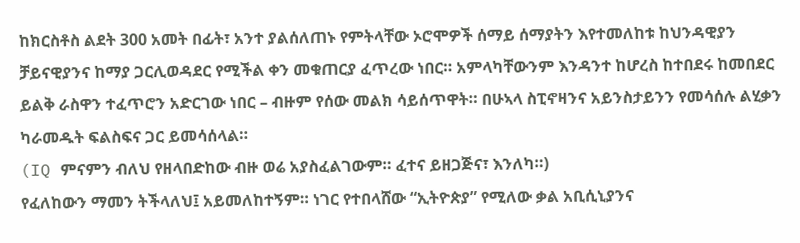ከክርስቶስ ልደት 300 አመት በፊት፣ አንተ ያልሰለጠኑ የምትላቸው ኦሮሞዎች ሰማይ ሰማያትን እየተመለከቱ ከህንዳዊያን ቻይናዊያንና ከማያ ጋርሊወዳደር የሚችል ቀን መቁጠርያ ፈጥረው ነበር። አምላካቸውንም እንዳንተ ከሆረስ ከተበደሩ ከመበደር ይልቅ ራስዋን ተፈጥሮን አድርገው ነበር – ብዙም የሰው መልክ ሳይሰጥዋት። በሁኣላ ስፒኖዛንና አይንስታይንን የመሳሰሉ ልሂቃን ካራመዱት ፍልስፍና ጋር ይመሳሰላል።
(IQ ምናምን ብለህ የዘላበድከው ብዙ ወሬ አያስፈልገውም። ፈተና ይዘጋጅና፣ እንለካ።)
የፈለከውን ማመን ትችላለህ፤ አይመለከተኝም። ነገር የተበላሸው “ኢትዮጵያ” የሚለው ቃል አቢሲኒያንና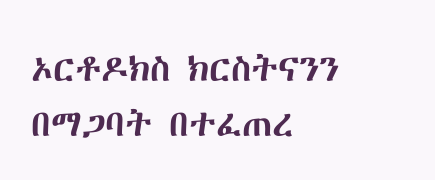ኦርቶዶክስ ክርስትናንን በማጋባት በተፈጠረ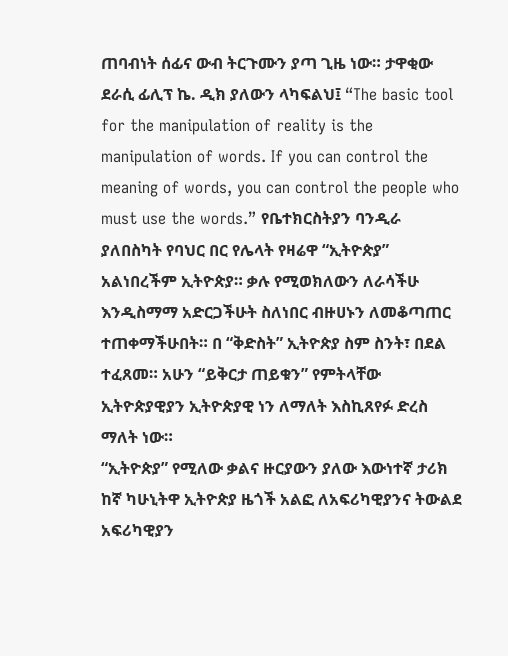ጠባብነት ሰፊና ውብ ትርጉሙን ያጣ ጊዜ ነው። ታዋቂው ደራሲ ፊሊፕ ኬ. ዲክ ያለውን ላካፍልህ፤ “The basic tool for the manipulation of reality is the manipulation of words. If you can control the meaning of words, you can control the people who must use the words.” የቤተክርስትያን ባንዲራ ያለበስካት የባህር በር የሌላት የዛሬዋ “ኢትዮጵያ” አልነበረችም ኢትዮጵያ። ቃሉ የሚወክለውን ለራሳችሁ እንዲስማማ አድርጋችሁት ስለነበር ብዙሀኑን ለመቆጣጠር ተጠቀማችሁበት። በ “ቅድስት” ኢትዮጵያ ስም ስንት፣ በደል ተፈጸመ። አሁን “ይቅርታ ጠይቁን” የምትላቸው ኢትዮጵያዊያን ኢትዮጵያዊ ነን ለማለት እስኪጸየፉ ድረስ ማለት ነው።
“ኢትዮጵያ” የሚለው ቃልና ዙርያውን ያለው እውነተኛ ታሪክ ከኛ ካሁኒትዋ ኢትዮጵያ ዜጎች አልፎ ለአፍሪካዊያንና ትውልደ አፍሪካዊያን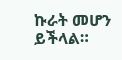ኩራት መሆን ይችላል።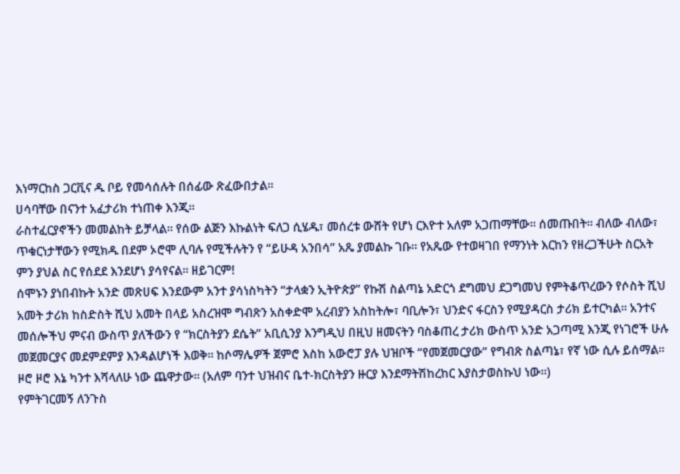እነማርከስ ጋርቪና ዱ ቦይ የመሳሰሉት በሰፊው ጽፈውበታል።
ሀሳባቸው በናንተ አፈታሪክ ተነጠቀ እንጂ።
ራስተፈርያኖችን መመልከት ይቻላል። የሰው ልጅን እኩልነት ፍለጋ ሲሄዱ፣ መሰረቱ ውሸት የሆነ ርእዮተ አለም አጋጠማቸው። ሰመጡበት። ብለው ብለው፣ ጥቁርነታቸውን የሚክዱ በደም ኦሮሞ ሊባሉ የሚችሉትን የ “ይሁዳ አንበሳ” አጼ ያመልኩ ገቡ። የአጼው የተወዛገበ የማንነት እርከን የዘረጋችሁት ስርአት ምን ያህል ስር የሰደደ እንደሆነ ያሳየናል። ዘይገርም!
ሰሞኑን ያነበብኩት አንድ መጽሀፍ እንደውም አንተ ያሳነስካትን “ታላቋን ኢትዮጵያ” የኩሽ ስልጣኔ አድርጎ ደግመህ ደጋግመህ የምትቆጥረውን የሶስት ሺህ አመት ታሪክ ከስድስት ሺህ አመት በላይ አስረዝሞ ግብጽን አስቀድሞ አረብያን አስከትሎ፣ ባቢሎን፣ ህንድና ፋርስን የሚያዳርስ ታሪክ ይተርካል። አንተና መሰሎችህ ምናብ ውስጥ ያለችውን የ “ክርስትያን ደሴት” አቢሲንያ እንግዲህ በዚህ ዘመናትን ባስቆጠረ ታሪክ ውስጥ አንድ አጋጣሚ እንጂ የነገሮች ሁሉ መጀመርያና መደምደምያ እንዳልሆነች እወቅ። ከሶማሌዎች ጀምሮ እስከ አውሮፓ ያሉ ህዝቦች “የመጀመርያው” የግብጽ ስልጣኔ፣ የኛ ነው ሲሉ ይሰማል። ዞሮ ዞሮ እኔ ካንተ እሻላለሁ ነው ጨዋታው። (አለም ባንተ ህዝብና ቤተ-ክርስትያን ዙርያ እንደማትሽከረከር እያስታወስኩህ ነው።)
የምትገርመኝ ለንጉስ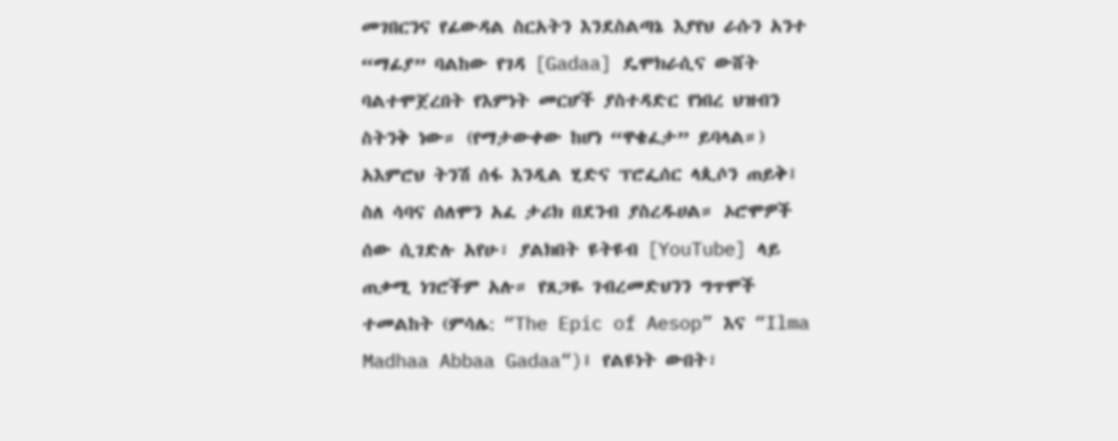መገበርንና የፊውዳል ስርአትን እንደስልጣኔ እያየህ ራሱን አንተ “ማፊያ” ባልከው የገዳ [Gadaa] ዴሞክራሲና ውሸት ባልተሞጀረበት የእምነት መርሆች ያስተዳድር የነበረ ህዝብን ስትንቅ ነው። (የማታውቀው ከሆነ “ዋቄፈታ” ይባላል።)
አእምሮህ ትንሽ ሰፋ እንዲል ሂድና ፕሮፌሰር ላጲሶን ጠይቅ፤ ስለ ሳባና ሰለሞን አፈ ታሪክ በደንብ ያስረዱሀል። ኦሮሞዎች ሰው ሲገድሉ አየሁ፣ ያልክበት ዩትዩብ [YouTube] ላይ ጠቃሚ ነገሮችም አሉ። የጸጋዬ ገብረመድህንን ግጥሞች ተመልከት (ምሳሌ: “The Epic of Aesop” እና “Ilma Madhaa Abbaa Gadaa“)፤ የልዩነት ውበት፣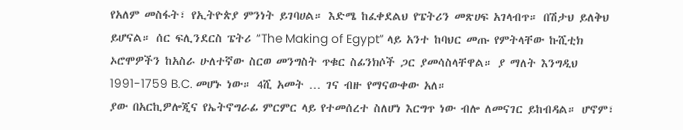የአለም መስፋት፣ የኢትዮጵያ ምንነት ይገባሀል። እድሜ ከፈቀደልህ የፔትሪን መጽሀፍ አገላብጥ። በሽታህ ይለቅህ ይሆናል። ሰር ፍሊንደርስ ፔትሪ “The Making of Egypt” ላይ አንተ ከባህር መጡ የምትላቸው ኩሺቲክ ኦሮሞዎችን ከአስራ ሁለተኛው ስርወ መንግስት ጥቁር ስፊንክሶች ጋር ያመሳስላቸዋል። ያ ማለት እንግዲህ 1991-1759 B.C. መሆኑ ነው። 4ሺ አመት … ገና ብዙ የማናውቀው አለ።
ያው በአርኪዎሎጂና የኤትኖግራፊ ምርምር ላይ የተመሰረተ ስለሆነ እርግጥ ነው ብሎ ለመናገር ይከብዳል። ሆኖም፣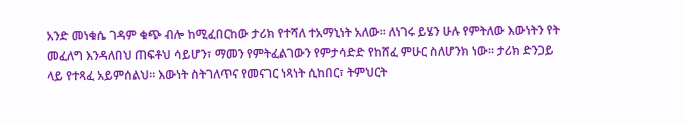አንድ መነቁሴ ገዳም ቁጭ ብሎ ከሚፈበርከው ታሪክ የተሻለ ተአማኒነት አለው። ለነገሩ ይሄን ሁሉ የምትለው እውነትን የት መፈለግ እንዳለበህ ጠፍቶህ ሳይሆን፣ ማመን የምትፈልገውን የምታሳድድ የከሸፈ ምሁር ስለሆንክ ነው። ታሪክ ድንጋይ ላይ የተጻፈ አይምሰልህ። እውነት ስትገለጥና የመናገር ነጻነት ሲከበር፣ ትምህርት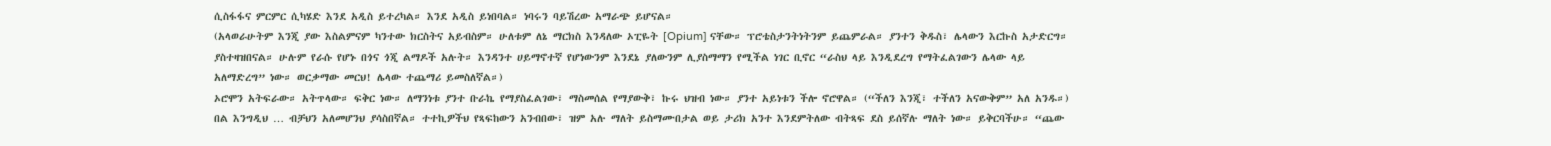ሲስፋፋና ምርምር ሲካሄድ እንደ አዲስ ይተረካል። እንደ አዲስ ይነበባል። ነባሩን ባይሽረው አማራጭ ይሆናል።
(አላወራሁትም እንጂ ያው እስልምናም ካንተው ክርስትና አይብስም። ሁለቱም ለኔ ማርክስ እንዳለው ኦፒዬት [Opium] ናቸው። ፕሮቴስታንትነትንም ይጨምራል። ያንተን ቅዱስ፣ ሌላውን እርኩስ አታድርግ። ያስተዛዝበናል። ሁሉም የራሱ የሆኑ በጎና ጎጂ ልማዶች አሉት። እንዳንተ ሀይማኖተኛ የሆነውንም እንደኔ ያለውንም ሊያስማማን የሚችል ነገር ቢኖር “ራስህ ላይ እንዲደረግ የማትፈልገውን ሌላው ላይ አለማድረግ” ነው። ወርቃማው መርህ! ሌላው ተጨማሪ ይመስለኛል።)
ኦሮሞን አትፍራው። አትጥላው። ፍቅር ነው። ለማንነቱ ያንተ ቡራኬ የማያስፈልገው፣ ማስመሰል የማያውቅ፣ ኩሩ ህዝብ ነው። ያንተ አይነቱን ችሎ ኖሮዋል። (“ችለን እንጂ፣ ተችለን አናውቅም” አለ አንዱ።)
በል እንግዲህ … ብቻህን አለመሆንህ ያሳስበኛል። ተተኪዎችህ የጻፍከውን አንብበው፣ ዝም አሉ ማለት ይስማሙበታል ወይ ታሪክ አንተ እንደምትለው ብትጻፍ ደስ ይሰኛሉ ማለት ነው። ይቅርባችሁ። “ጨው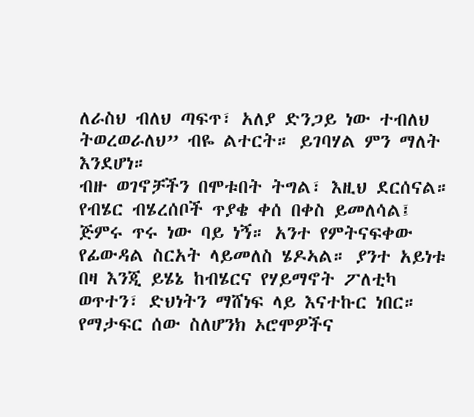ለራስህ ብለህ ጣፍጥ፣ አለያ ድንጋይ ነው ተብለህ ትወረወራለህ” ብዬ ልተርት። ይገባሃል ምን ማለት እንደሆነ።
ብዙ ወገኖቻችን በሞቱበት ትግል፣ እዚህ ደርሰናል። የብሄር ብሄረሰቦች ጥያቄ ቀሰ በቀስ ይመለሳል፤ ጅምሩ ጥሩ ነው ባይ ነኝ። አንተ የምትናፍቀው የፊውዳል ስርአት ላይመለስ ሄዶኣል። ያንተ አይነቱ በዛ እንጂ ይሄኔ ከብሄርና የሃይማኖት ፖለቲካ ወጥተን፣ ድህነትን ማሸነፍ ላይ እናተኩር ነበር።
የማታፍር ሰው ስለሆንክ ኦሮሞዎችና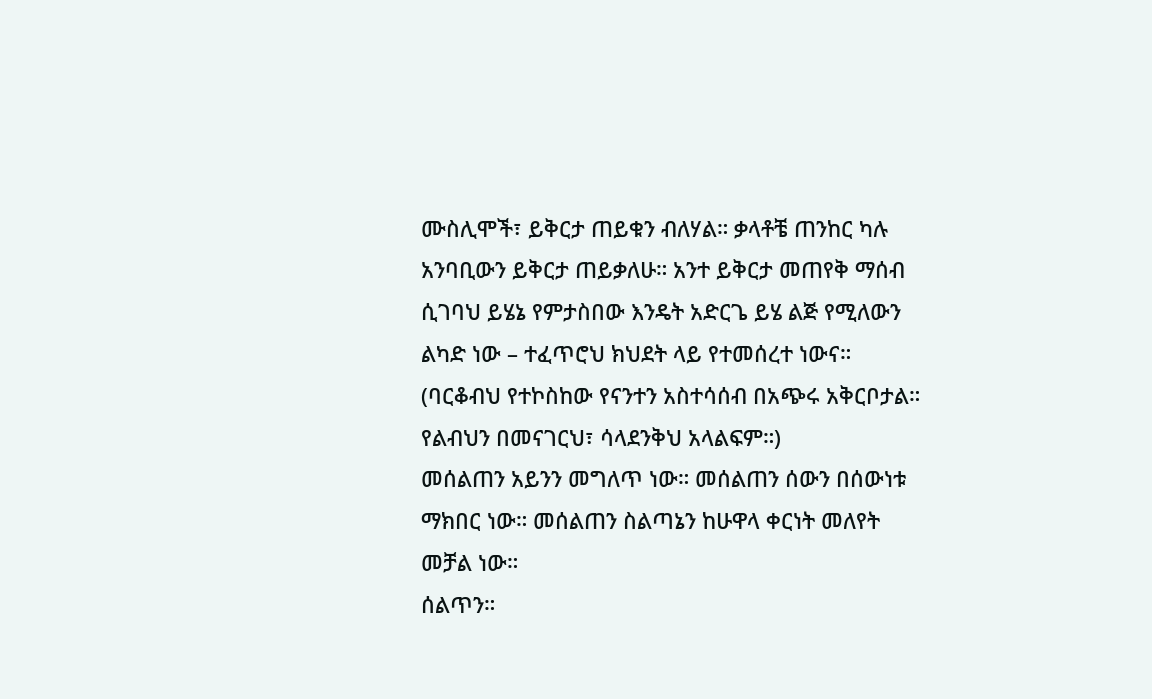ሙስሊሞች፣ ይቅርታ ጠይቁን ብለሃል። ቃላቶቼ ጠንከር ካሉ አንባቢውን ይቅርታ ጠይቃለሁ። አንተ ይቅርታ መጠየቅ ማሰብ ሲገባህ ይሄኔ የምታስበው እንዴት አድርጌ ይሄ ልጅ የሚለውን ልካድ ነው – ተፈጥሮህ ክህደት ላይ የተመሰረተ ነውና።
(ባርቆብህ የተኮስከው የናንተን አስተሳሰብ በአጭሩ አቅርቦታል። የልብህን በመናገርህ፣ ሳላደንቅህ አላልፍም።)
መሰልጠን አይንን መግለጥ ነው። መሰልጠን ሰውን በሰውነቱ ማክበር ነው። መሰልጠን ስልጣኔን ከሁዋላ ቀርነት መለየት መቻል ነው።
ሰልጥን።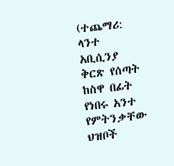(ተጨማሪ: ላንተ አቢሲንያ ቅርጽ የሰጣት ከስዋ በፊት የነበሩ አንተ የምትንቃቸው ህዝቦች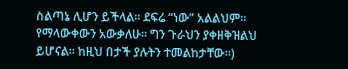ስልጣኔ ሊሆን ይችላል። ደፍሬ “ነው” አልልህም። የማላውቀውን አውቃለሁ። ግን ጉራህን ያቀዘቅዝልህ ይሆናል። ከዚህ በታች ያሉትን ተመልከታቸው።)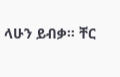ላሁን ይብቃ። ቸር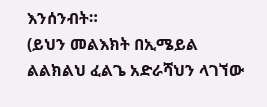እንሰንብት።
(ይህን መልእክት በኢሜይል ልልክልህ ፈልጌ አድራሻህን ላገኘው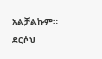አልቻልኩም። ደርሶህ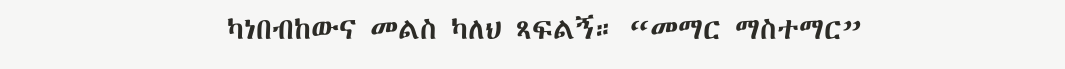ካነበብከውና መልስ ካለህ ጻፍልኝ። “መማር ማስተማር”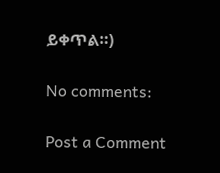ይቀጥል።)

No comments:

Post a Comment